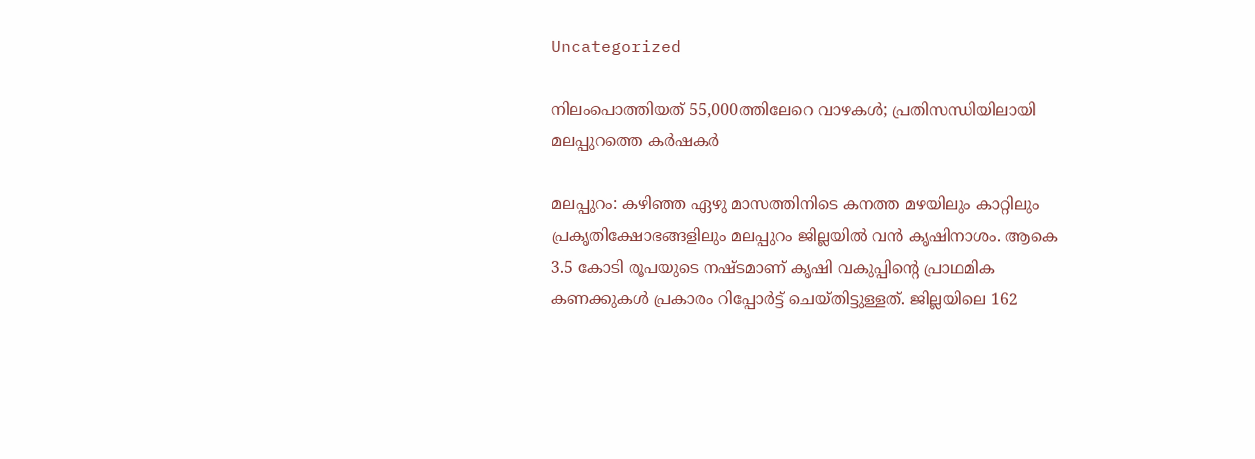Uncategorized

നിലംപൊത്തിയത് 55,000ത്തിലേറെ വാഴകള്‍; പ്രതിസന്ധിയിലായി മലപ്പുറത്തെ കര്‍ഷകര്‍

മലപ്പുറം: കഴിഞ്ഞ ഏഴു മാസത്തിനിടെ കനത്ത മഴയിലും കാറ്റിലും പ്രകൃതിക്ഷോഭങ്ങളിലും മലപ്പുറം ജില്ലയിൽ വന്‍ കൃഷിനാശം. ആകെ 3.5 കോടി രൂപയുടെ നഷ്ടമാണ് കൃഷി വകുപ്പിന്‍റെ പ്രാഥമിക കണക്കുകള്‍ പ്രകാരം റിപ്പോര്‍ട്ട് ചെയ്തിട്ടുള്ളത്. ജില്ലയിലെ 162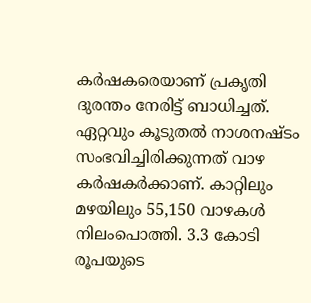കര്‍ഷകരെയാണ് പ്രകൃതി ദുരന്തം നേരിട്ട് ബാധിച്ചത്. ഏറ്റവും കൂടുതല്‍ നാശനഷ്ടം സംഭവിച്ചിരിക്കുന്നത് വാഴ കര്‍ഷകര്‍ക്കാണ്. കാറ്റിലും മഴയിലും 55,150 വാഴകള്‍ നിലംപൊത്തി. 3.3 കോടി രൂപയുടെ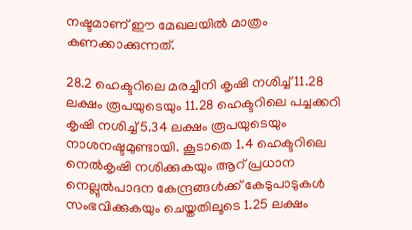നഷ്ടമാണ് ഈ മേഖലയില്‍ മാത്രം കണക്കാക്കുന്നത്.

28.2 ഹെക്ടറിലെ മരച്ചീനി കൃഷി നശിച്ച് 11.28 ലക്ഷം രൂപയുടെയും 11.28 ഹെക്ടറിലെ പച്ചക്കറി കൃഷി നശിച്ച് 5.34 ലക്ഷം രൂപയുടെയും നാശനഷ്ടമുണ്ടായി. കൂടാതെ 1.4 ഹെക്ടറിലെ നെല്‍കൃഷി നശിക്കുകയും ആറ് പ്രധാന നെല്ലുല്‍പാദന കേന്ദ്രങ്ങള്‍ക്ക് കേടുപാടുകള്‍ സംഭവിക്കുകയും ചെയ്തതിലൂടെ 1.25 ലക്ഷം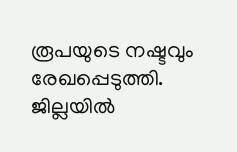രൂപയുടെ നഷ്ടവും രേഖപ്പെടുത്തി. ജില്ലയില്‍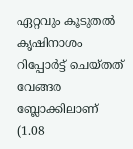ഏറ്റവും കൂടുതല്‍ കൃഷിനാശം റിപ്പോര്‍ട്ട് ചെയ്തത് വേങ്ങര ബ്ലോക്കിലാണ് (1.08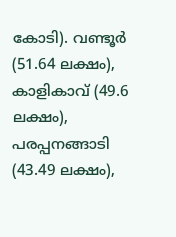കോടി). വണ്ടൂര്‍ (51.64 ലക്ഷം), കാളികാവ് (49.6 ലക്ഷം), പരപ്പനങ്ങാടി (43.49 ലക്ഷം),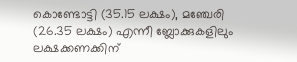കൊണ്ടോട്ടി (35.15 ലക്ഷം), മഞ്ചേരി (26.35 ലക്ഷം) എന്നീ ബ്ലോക്കുകളിലും ലക്ഷക്കണക്കിന്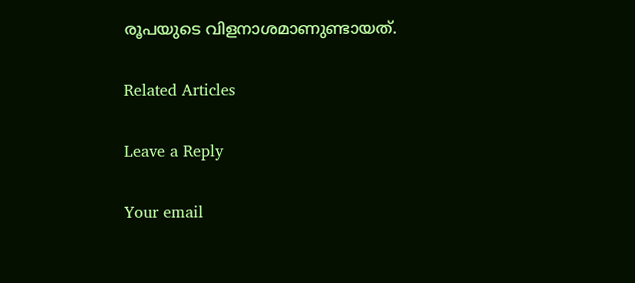രൂപയുടെ വിളനാശമാണുണ്ടായത്.

Related Articles

Leave a Reply

Your email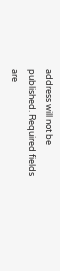address will not be published. Required fields are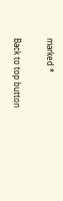marked *

Back to top button